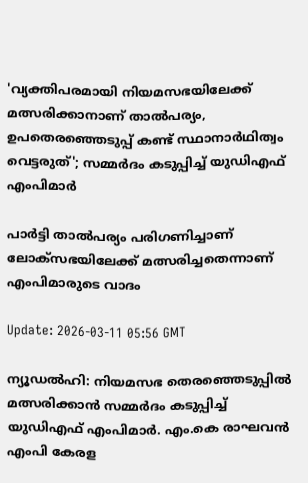'വ്യക്തിപരമായി നിയമസഭയിലേക്ക് മത്സരിക്കാനാണ് താല്‍പര്യം, ഉപതെരഞ്ഞെടുപ്പ് കണ്ട് സ്ഥാനാര്‍ഥിത്വം വെട്ടരുത്'; സമ്മര്‍ദം കടുപ്പിച്ച് യുഡിഎഫ് എംപിമാര്‍

പാര്‍ട്ടി താല്‍പര്യം പരിഗണിച്ചാണ് ലോക്‌സഭയിലേക്ക് മത്സരിച്ചതെന്നാണ് എംപിമാരുടെ വാദം

Update: 2026-03-11 05:56 GMT

ന്യൂഡല്‍ഹി: നിയമസഭ തെരഞ്ഞെടുപ്പില്‍ മത്സരിക്കാന്‍ സമ്മര്‍ദം കടുപ്പിച്ച് യുഡിഎഫ് എംപിമാര്‍. എം.കെ രാഘവന്‍ എംപി കേരള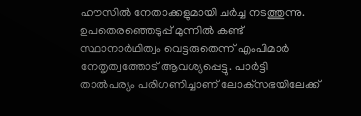ഹൗസില്‍ നേതാക്കളുമായി ചര്‍ച്ച നടത്തുന്നു. ഉപതെരഞ്ഞെടുപ്പ് മുന്നില്‍ കണ്ട് സ്ഥാനാര്‍ഥിത്വം വെട്ടരുതെന്ന് എംപിമാര്‍ നേതൃത്വത്തോട് ആവശ്യപ്പെട്ടു. പാര്‍ട്ടി താല്‍പര്യം പരിഗണിച്ചാണ് ലോക്‌സഭയിലേക്ക്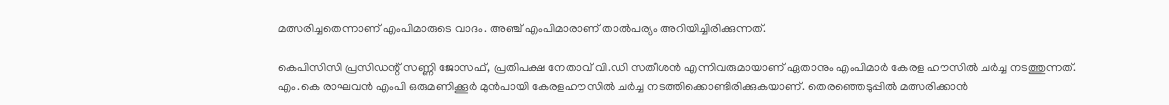മത്സരിച്ചതെന്നാണ് എംപിമാരുടെ വാദം. അഞ്ച് എംപിമാരാണ് താല്‍പര്യം അറിയിച്ചിരിക്കുന്നത്.

കെപിസിസി പ്രസിഡന്റ് സണ്ണി ജോസഫ്, പ്രതിപക്ഷ നേതാവ് വി.ഡി സതീശന്‍ എന്നിവരുമായാണ് ഏതാനും എംപിമാര്‍ കേരള ഹൗസില്‍ ചര്‍ച്ച നടത്തുന്നത്. എം.കെ രാഘവന്‍ എംപി ഒരുമണിക്കൂര്‍ മുന്‍പായി കേരളഹൗസില്‍ ചര്‍ച്ച നടത്തിക്കൊണ്ടിരിക്കുകയാണ്. തെരഞ്ഞെടുപ്പില്‍ മത്സരിക്കാന്‍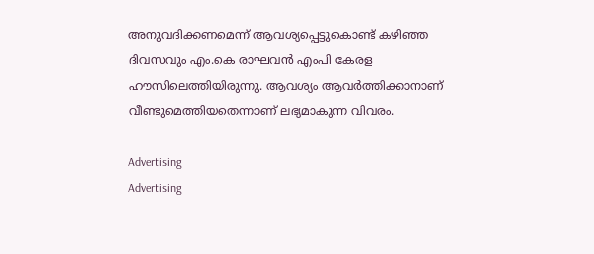അനുവദിക്കണമെന്ന് ആവശ്യപ്പെട്ടുകൊണ്ട് കഴിഞ്ഞ ദിവസവും എം.കെ രാഘവന്‍ എംപി കേരള ഹൗസിലെത്തിയിരുന്നു. ആവശ്യം ആവര്‍ത്തിക്കാനാണ് വീണ്ടുമെത്തിയതെന്നാണ് ലഭ്യമാകുന്ന വിവരം.

Advertising
Advertising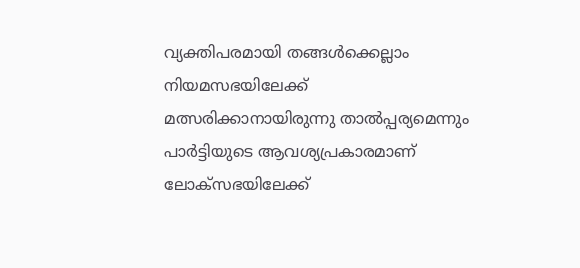വ്യക്തിപരമായി തങ്ങള്‍ക്കെല്ലാം നിയമസഭയിലേക്ക് മത്സരിക്കാനായിരുന്നു താല്‍പ്പര്യമെന്നും പാര്‍ട്ടിയുടെ ആവശ്യപ്രകാരമാണ് ലോക്‌സഭയിലേക്ക്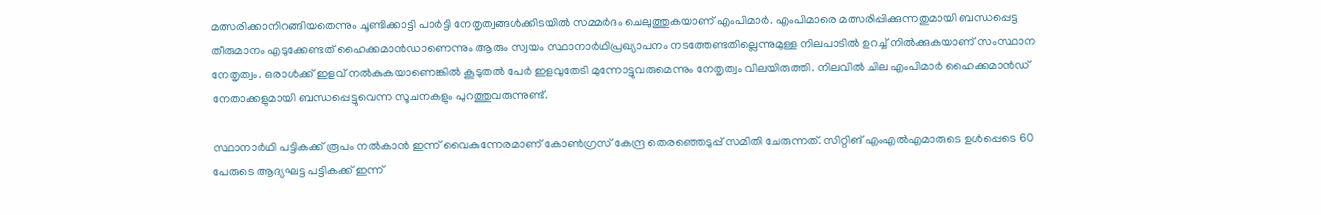മത്സരിക്കാനിറങ്ങിയതെന്നും ചൂണ്ടിക്കാട്ടി പാര്‍ട്ടി നേതൃത്വങ്ങള്‍ക്കിടയില്‍ സമ്മര്‍ദം ചെലുത്തുകയാണ് എംപിമാര്‍. എംപിമാരെ മത്സരിപ്പിക്കുന്നതുമായി ബന്ധപ്പെട്ട തീരുമാനം എടുക്കേണ്ടത് ഹൈക്കമാന്‍ഡാണെന്നും ആരും സ്വയം സ്ഥാനാര്‍ഥിപ്രഖ്യാപനം നടത്തേണ്ടതില്ലെന്നുമുള്ള നിലപാടില്‍ ഉറച്ച് നില്‍ക്കുകയാണ് സംസ്ഥാന നേതൃത്വം. ഒരാൾക്ക് ഇളവ് നൽകുകയാണെങ്കിൽ കൂടുതൽ പേർ ഇളവുതേടി മുന്നോട്ടുവരുമെന്നും നേതൃത്വം വിലയിരുത്തി. നിലവില്‍ ചില എംപിമാര്‍ ഹൈക്കമാന്‍ഡ് നേതാക്കളുമായി ബന്ധപ്പെട്ടുവെന്ന സൂചനകളും പുറത്തുവരുന്നുണ്ട്.

സ്ഥാനാര്‍ഥി പട്ടികക്ക് രൂപം നല്‍കാന്‍ ഇന്ന് വൈകുന്നേരമാണ് കോണ്‍ഗ്രസ് കേന്ദ്ര തെരഞ്ഞെടുപ്പ് സമിതി ചേരുന്നത്. സിറ്റിങ് എംഎല്‍എമാരുടെ ഉള്‍പ്പെടെ 60 പേരുടെ ആദ്യഘട്ട പട്ടികക്ക് ഇന്ന്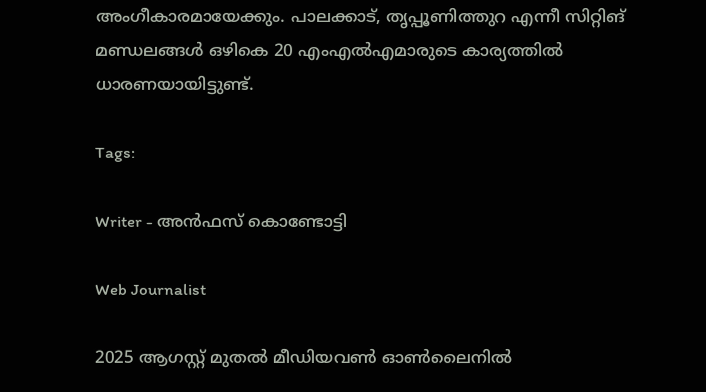അംഗീകാരമായേക്കും. പാലക്കാട്, തൃപ്പൂണിത്തുറ എന്നീ സിറ്റിങ് മണ്ഡലങ്ങള്‍ ഒഴികെ 20 എംഎല്‍എമാരുടെ കാര്യത്തില്‍ ധാരണയായിട്ടുണ്ട്.

Tags:

Writer - അൻഫസ് കൊണ്ടോട്ടി

Web Journalist

2025 ആഗസ്റ്റ് മുതൽ മീഡിയവൺ ഓൺലൈനിൽ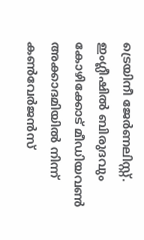ട്രെയിനീ ജേർണലിസ്റ്റ്. ഇംഗ്ലീഷിൽ ബിരുദവും കോഴിക്കോട് മീഡിയവൺ അക്കാദമിയിൽ നിന്ന് കൺവേർജൻസ്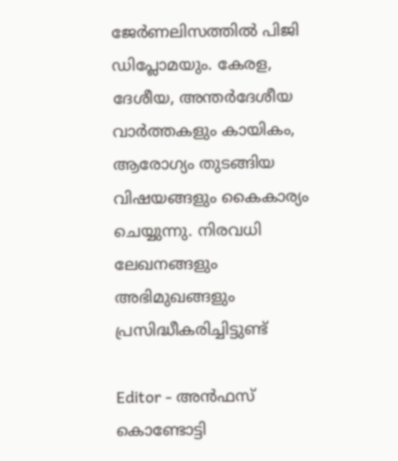ജേർണലിസത്തിൽ പിജി ഡിപ്ലോമയും. കേരള, ദേശീയ, അന്തർദേശീയ വാർത്തകളും കായികം, ആരോഗ്യം തുടങ്ങിയ വിഷയങ്ങളും കൈകാര്യം ചെയ്യുന്നു. നിരവധി ലേഖനങ്ങളും അഭിമുഖങ്ങളും പ്രസിദ്ധീകരിച്ചിട്ടുണ്ട്

Editor - അൻഫസ് കൊണ്ടോട്ടി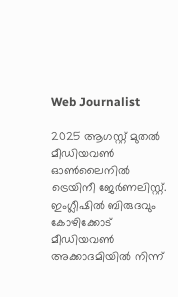Web Journalist

2025 ആഗസ്റ്റ് മുതൽ മീഡിയവൺ ഓൺലൈനിൽ ട്രെയിനീ ജേർണലിസ്റ്റ്. ഇംഗ്ലീഷിൽ ബിരുദവും കോഴിക്കോട് മീഡിയവൺ അക്കാദമിയിൽ നിന്ന്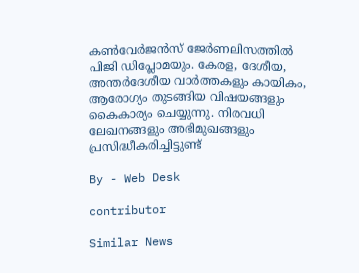കൺവേർജൻസ് ജേർണലിസത്തിൽ പിജി ഡിപ്ലോമയും. കേരള, ദേശീയ, അന്തർദേശീയ വാർത്തകളും കായികം, ആരോഗ്യം തുടങ്ങിയ വിഷയങ്ങളും കൈകാര്യം ചെയ്യുന്നു. നിരവധി ലേഖനങ്ങളും അഭിമുഖങ്ങളും പ്രസിദ്ധീകരിച്ചിട്ടുണ്ട്

By - Web Desk

contributor

Similar News